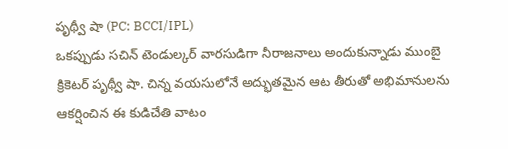పృథ్వీ షా (PC: BCCI/IPL)
ఒకప్పుడు సచిన్ టెండుల్కర్ వారసుడిగా నీరాజనాలు అందుకున్నాడు ముంబై క్రికెటర్ పృథ్వీ షా. చిన్న వయసులోనే అద్భుతమైన ఆట తీరుతో అభిమానులను ఆకర్షించిన ఈ కుడిచేతి వాటం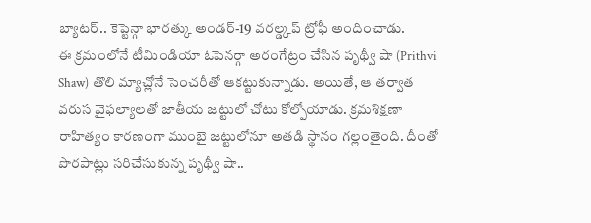బ్యాటర్.. కెప్టెన్గా భారత్కు అండర్-19 వరల్డ్కప్ ట్రోఫీ అందించాడు.
ఈ క్రమంలోనే టీమిండియా ఓపెనర్గా అరంగేట్రం చేసిన పృథ్వీ షా (Prithvi Shaw) తొలి మ్యాచ్లోనే సెంచరీతో ఆకట్టుకున్నాడు. అయితే, ఆ తర్వాత వరుస వైఫల్యాలతో జాతీయ జట్టులో చోటు కోల్పోయాడు. క్రమశిక్షణా రాహిత్యం కారణంగా ముంబై జట్టులోనూ అతడి స్థానం గల్లంతైంది. దీంతో పొరపాట్లు సరిచేసుకున్న పృథ్వీ షా..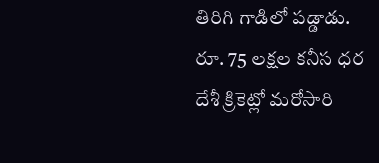తిరిగి గాడిలో పడ్డాడు.
రూ. 75 లక్షల కనీస ధర
దేశీ క్రికెట్లో మరోసారి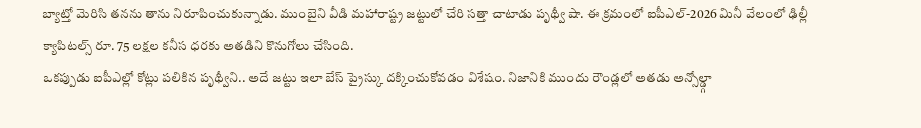బ్యాట్తో మెరిసి తనను తాను నిరూపించుకున్నాడు. ముంబైని వీడి మహారాష్ట్ర జట్టులో చేరి సత్తా చాటాడు పృథ్వీ షా. ఈ క్రమంలో ఐపీఎల్-2026 మినీ వేలంలో ఢిల్లీ క్యాపిటల్స్ రూ. 75 లక్షల కనీస ధరకు అతడిని కొనుగోలు చేసింది.
ఒకప్పుడు ఐపీఎల్లో కోట్లు పలికిన పృథ్వీని.. అదే జట్టు ఇలా బేస్ ప్రైస్కు దక్కించుకోవడం విశేషం. నిజానికి ముందు రౌండ్లలో అతడు అన్సోల్డ్గా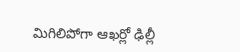మిగిలిపోగా ఆఖర్లో ఢిల్లీ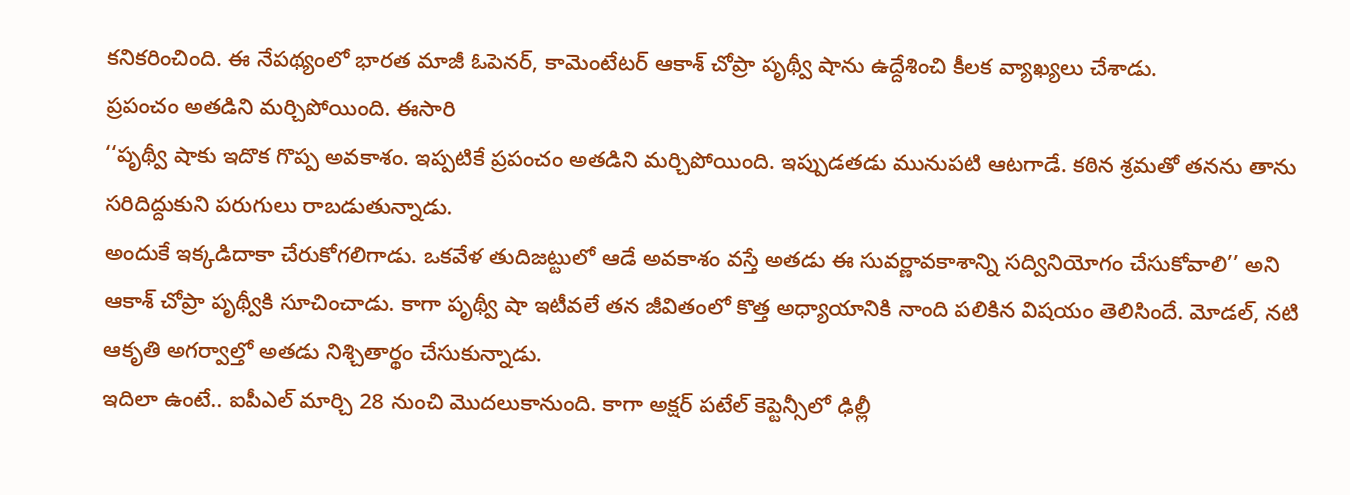కనికరించింది. ఈ నేపథ్యంలో భారత మాజీ ఓపెనర్, కామెంటేటర్ ఆకాశ్ చోప్రా పృథ్వీ షాను ఉద్దేశించి కీలక వ్యాఖ్యలు చేశాడు.
ప్రపంచం అతడిని మర్చిపోయింది. ఈసారి
‘‘పృథ్వీ షాకు ఇదొక గొప్ప అవకాశం. ఇప్పటికే ప్రపంచం అతడిని మర్చిపోయింది. ఇప్పుడతడు మునుపటి ఆటగాడే. కఠిన శ్రమతో తనను తాను సరిదిద్దుకుని పరుగులు రాబడుతున్నాడు.
అందుకే ఇక్కడిదాకా చేరుకోగలిగాడు. ఒకవేళ తుదిజట్టులో ఆడే అవకాశం వస్తే అతడు ఈ సువర్ణావకాశాన్ని సద్వినియోగం చేసుకోవాలి’’ అని ఆకాశ్ చోప్రా పృథ్వీకి సూచించాడు. కాగా పృథ్వీ షా ఇటీవలే తన జీవితంలో కొత్త అధ్యాయానికి నాంది పలికిన విషయం తెలిసిందే. మోడల్, నటి ఆకృతి అగర్వాల్తో అతడు నిశ్చితార్థం చేసుకున్నాడు.
ఇదిలా ఉంటే.. ఐపీఎల్ మార్చి 28 నుంచి మొదలుకానుంది. కాగా అక్షర్ పటేల్ కెప్టెన్సీలో ఢిల్లీ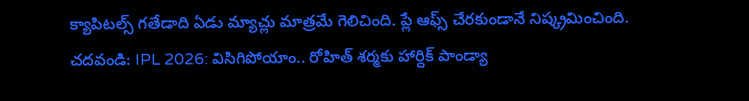క్యాపిటల్స్ గతేడాది ఏడు మ్యాచ్లు మాత్రమే గెలిచింది. ప్లే ఆఫ్స్ చేరకుండానే నిష్క్రమించింది.
చదవండి: IPL 2026: విసిగిపోయాం.. రోహిత్ శర్మకు హార్దిక్ పాండ్యా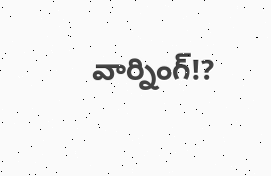వార్నింగ్!?